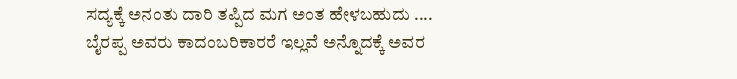ಸದ್ಯಕ್ಕೆ ಅನಂತು ದಾರಿ ತಪ್ಪಿದ ಮಗ ಅಂತ ಹೇಳಬಹುದು .... ಬೈರಪ್ಪ ಅವರು ಕಾದಂಬರಿಕಾರರೆ ಇಲ್ಲವೆ ಅನ್ನೊದಕ್ಕೆ ಅವರ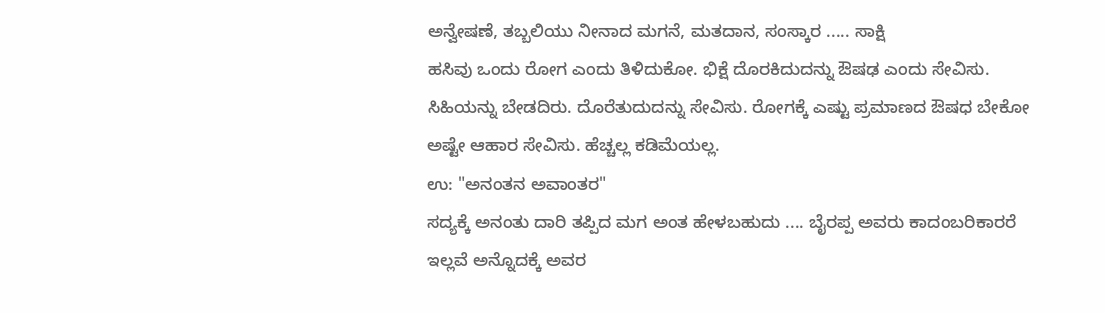ಅನ್ವೇಷಣೆ, ತಬ್ಬಲಿಯು ನೀನಾದ ಮಗನೆ, ಮತದಾನ, ಸಂಸ್ಕಾರ ..... ಸಾಕ್ಷಿ
ಹಸಿವು ಒಂದು ರೋಗ ಎಂದು ತಿಳಿದುಕೋ. ಭಿಕ್ಷೆ ದೊರಕಿದುದನ್ನು ಔಷಢ ಎಂದು ಸೇವಿಸು. ಸಿಹಿಯನ್ನು ಬೇಡದಿರು. ದೊರೆತುದುದನ್ನು ಸೇವಿಸು. ರೋಗಕ್ಕೆ ಎಷ್ಟು ಪ್ರಮಾಣದ ಔಷಧ ಬೇಕೋ ಅಷ್ಟೇ ಆಹಾರ ಸೇವಿಸು. ಹೆಚ್ಚಲ್ಲ ಕಡಿಮೆಯಲ್ಲ.
ಉ: "ಅನಂತನ ಅವಾಂತರ"
ಸದ್ಯಕ್ಕೆ ಅನಂತು ದಾರಿ ತಪ್ಪಿದ ಮಗ ಅಂತ ಹೇಳಬಹುದು .... ಬೈರಪ್ಪ ಅವರು ಕಾದಂಬರಿಕಾರರೆ ಇಲ್ಲವೆ ಅನ್ನೊದಕ್ಕೆ ಅವರ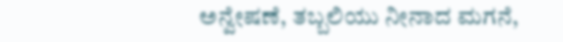ಅನ್ವೇಷಣೆ, ತಬ್ಬಲಿಯು ನೀನಾದ ಮಗನೆ,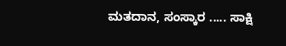ಮತದಾನ, ಸಂಸ್ಕಾರ ..... ಸಾಕ್ಷಿ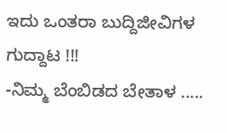ಇದು ಒಂತರಾ ಬುದ್ದಿಜೀವಿಗಳ ಗುದ್ದಾಟ !!!
-ನಿಮ್ಮ ಬೆಂಬಿಡದ ಬೇತಾಳ .....